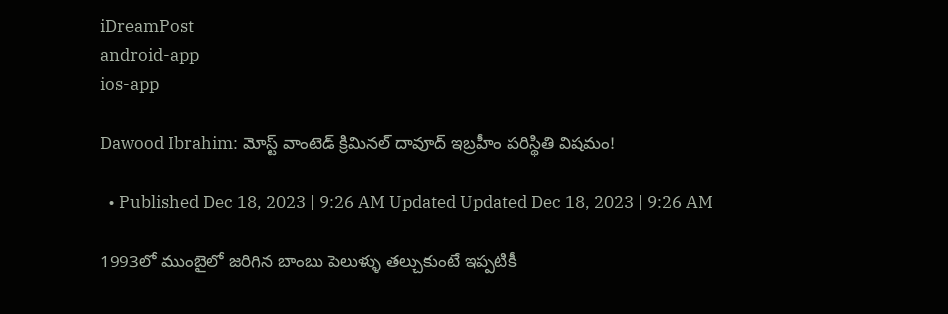iDreamPost
android-app
ios-app

Dawood Ibrahim: మోస్ట్ వాంటెడ్ క్రిమినల్ దావూద్ ఇబ్రహీం పరిస్థితి విషమం!

  • Published Dec 18, 2023 | 9:26 AM Updated Updated Dec 18, 2023 | 9:26 AM

1993లో ముంబైలో జరిగిన బాంబు పెలుళ్ళు తల్చుకుంటే ఇప్పటికీ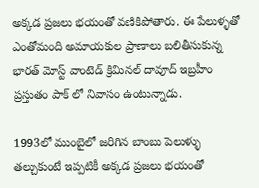అక్కడ ప్రజలు భయంతో వణికిపోతారు. ఈ పేలుళ్ళతో ఎంతోమంది అమాయకుల ప్రాణాలు బలితీసుకున్న భారత్ మోస్ట్ వాంటెడ్ క్రిమినల్ దావూద్ ఇబ్రహీం ప్రస్తుతం పాక్ లో నివాసం ఉంటున్నాడు.

1993లో ముంబైలో జరిగిన బాంబు పెలుళ్ళు తల్చుకుంటే ఇప్పటికీ అక్కడ ప్రజలు భయంతో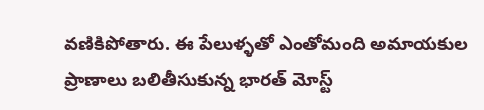వణికిపోతారు. ఈ పేలుళ్ళతో ఎంతోమంది అమాయకుల ప్రాణాలు బలితీసుకున్న భారత్ మోస్ట్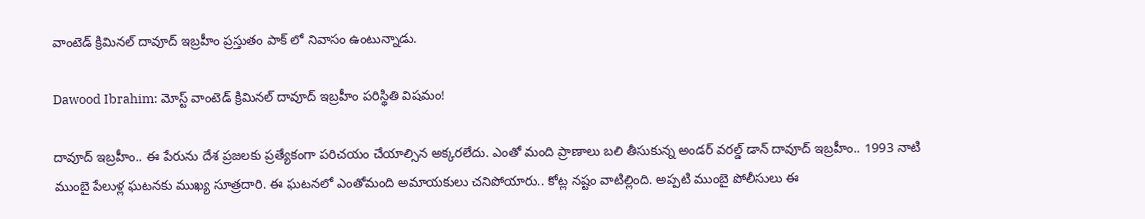వాంటెడ్ క్రిమినల్ దావూద్ ఇబ్రహీం ప్రస్తుతం పాక్ లో నివాసం ఉంటున్నాడు.

Dawood Ibrahim: మోస్ట్ వాంటెడ్ క్రిమినల్ దావూద్ ఇబ్రహీం పరిస్థితి విషమం!

దావూద్ ఇబ్రహీం.. ఈ పేరును దేశ ప్రజలకు ప్రత్యేకంగా పరిచయం చేయాల్సిన అక్కరలేదు. ఎంతో మంది ప్రాణాలు బలి తీసుకున్న అండర్ వరల్డ్ డాన్ దావూద్ ఇబ్రహీం.. 1993 నాటి ముంబై పేలుళ్ల ఘటనకు ముఖ్య సూత్రదారి. ఈ ఘటనలో ఎంతోమంది అమాయకులు చనిపోయారు.. కోట్ల నష్టం వాటిల్లింది. అప్పటి ముంబై పోలీసులు ఈ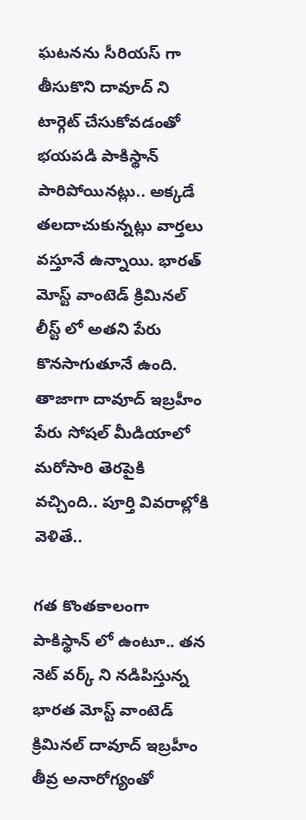ఘటనను సీరియస్ గా తీసుకొని దావూద్ ని టార్గెట్ చేసుకోవడంతో భయపడి పాకిస్థాన్ పారిపోయినట్లు.. అక్కడే తలదాచుకున్నట్లు వార్తలు వస్తూనే ఉన్నాయి. భారత్ మోస్ట్ వాంటెడ్ క్రిమినల్ లీస్ట్ లో అతని పేరు కొనసాగుతూనే ఉంది. తాజాగా దావూద్ ఇబ్రహీం పేరు సోషల్ మీడియాలో మరోసారి తెరపైకి వచ్చింది.. పూర్తి వివరాల్లోకి వెళితే..

గత కొంతకాలంగా పాకిస్థాన్ లో ఉంటూ.. తన నెట్ వర్క్ ని నడిపిస్తున్న భారత మోస్ట్ వాంటెడ్ క్రిమినల్ దావూద్ ఇబ్రహీం తీవ్ర అనారోగ్యంతో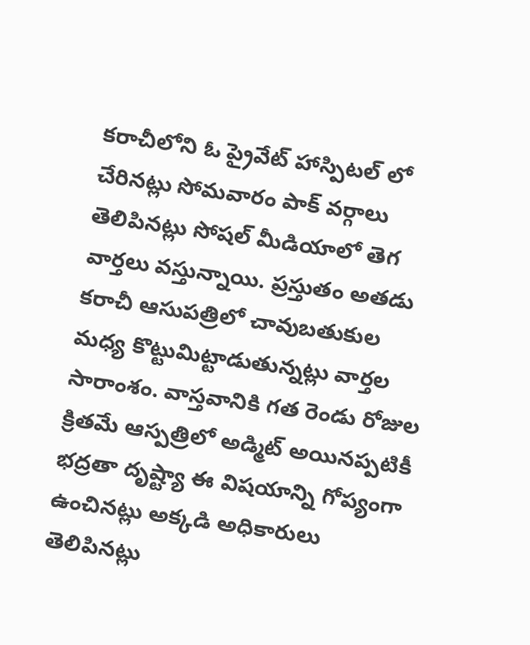కరాచీలోని ఓ ప్రైవేట్ హాస్పిటల్ లో చేరినట్లు సోమవారం పాక్ వర్గాలు తెలిపినట్లు సోషల్ మీడియాలో తెగ వార్తలు వస్తున్నాయి. ప్రస్తుతం అతడు కరాచీ ఆసుపత్రిలో చావుబతుకుల మధ్య కొట్టుమిట్టాడుతున్నట్లు వార్తల సారాంశం. వాస్తవానికి గత రెండు రోజుల క్రితమే ఆస్పత్రిలో అడ్మిట్ అయినప్పటికీ భద్రతా దృష్ట్యా ఈ విషయాన్ని గోప్యంగా ఉంచినట్లు అక్కడి అధికారులు తెలిపినట్లు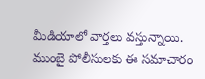మీడియాలో వార్తలు వస్తున్నాయి. ముంబై పోలీసులకు ఈ సమాచారం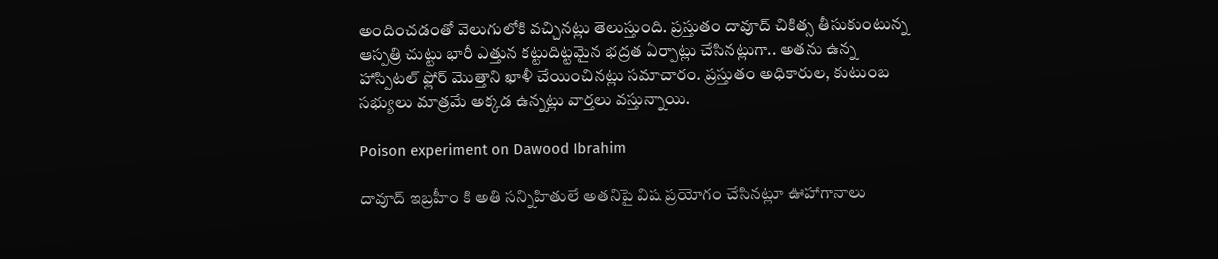అందించడంతో వెలుగులోకి వచ్చినట్లు తెలుస్తుంది. ప్రస్తుతం దావూద్ చికిత్స తీసుకుంటున్న ఆస్పత్రి చుట్టు భారీ ఎత్తున కట్టుదిట్టమైన భద్రత ఏర్పాట్లు చేసినట్లుగా.. అతను ఉన్న హాస్పిటల్ ఫ్లోర్ మొత్తాని ఖాళీ చేయించినట్లు సమాచారం. ప్రస్తుతం అధికారుల, కుటుంబ సభ్యులు మాత్రమే అక్కడ ఉన్నట్లు వార్తలు వస్తున్నాయి.

Poison experiment on Dawood Ibrahim

దావూద్ ఇబ్రహీం కి అతి సన్నిహితులే అతనిపై విష ప్రయోగం చేసినట్లూ ఊహాగానాలు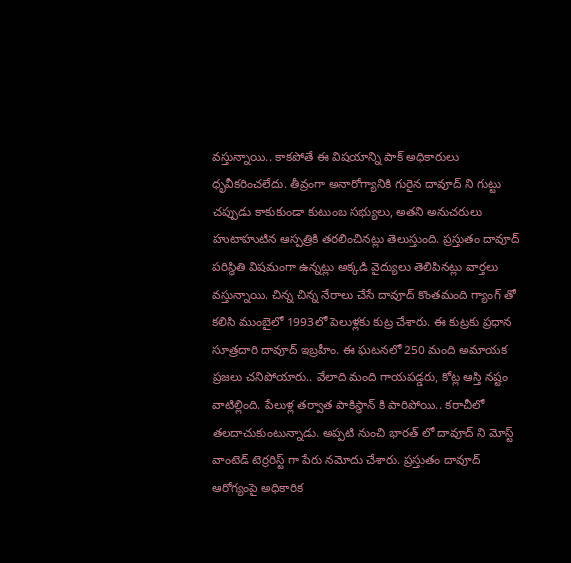వస్తున్నాయి.. కాకపోతే ఈ విషయాన్ని పాక్ అధికారులు ధృవీకరించలేదు. తీవ్రంగా అనారోగ్యానికి గురైన దావూద్ ని గుట్టు చప్పుడు కాకుకుండా కుటుంబ సభ్యులు, అతని అనుచరులు హుటాహుటిన ఆస్పత్రికి తరలించినట్లు తెలుస్తుంది. ప్రస్తుతం దావూద్ పరిస్థితి విషమంగా ఉన్నట్లు అక్కడి వైద్యులు తెలిపినట్లు వార్తలు వస్తున్నాయి. చిన్న చిన్న నేరాలు చేసే దావూద్ కొంతమంది గ్యాంగ్ తో కలిసి ముంబైలో 1993లో పెలుళ్లకు కుట్ర చేశారు. ఈ కుట్రకు ప్రధాన సూత్రదారి దావూద్ ఇబ్రహీం. ఈ ఘటనలో 250 మంది అమాయక ప్రజలు చనిపోయారు.. వేలాది మంది గాయపడ్డరు, కోట్ల ఆస్తి నష్టం వాటిల్లింది. పేలుళ్ల తర్వాత పాకిస్థాన్ కి పారిపోయి.. కరాచీలో తలదాచుకుంటున్నాడు. అప్పటి నుంచి భారత్ లో దావూద్ ని మోస్ట్ వాంటెడ్ టెర్రరిస్ట్ గా పేరు నమోదు చేశారు. ప్రస్తుతం దావూద్ ఆరోగ్యంపై అధికారిక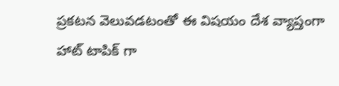ప్రకటన వెలువడటంతో ఈ విషయం దేశ వ్యాప్తంగా హాట్ టాపిక్ గా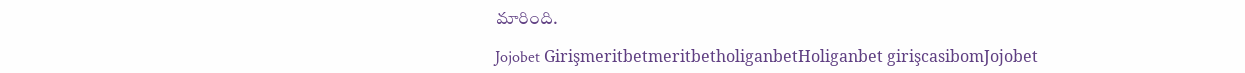మారింది.

Jojobet GirişmeritbetmeritbetholiganbetHoliganbet girişcasibomJojobet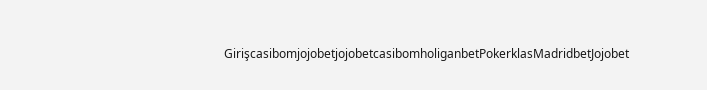GirişcasibomjojobetjojobetcasibomholiganbetPokerklasMadridbetJojobet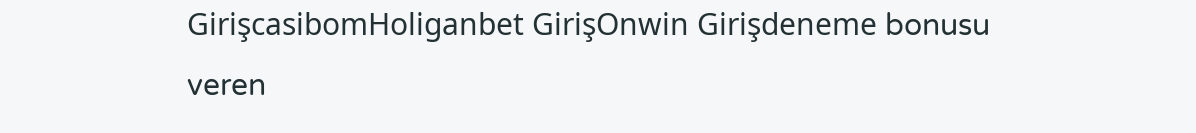GirişcasibomHoliganbet GirişOnwin Girişdeneme bonusu veren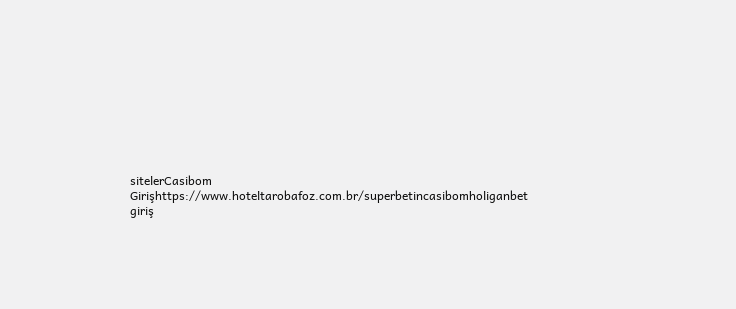sitelerCasibom Girişhttps://www.hoteltarobafoz.com.br/superbetincasibomholiganbet giriş